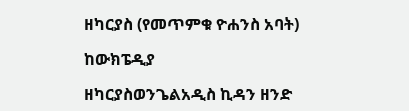ዘካርያስ (የመጥምቁ ዮሐንስ አባት)

ከውክፔዲያ

ዘካርያስወንጌልአዲስ ኪዳን ዘንድ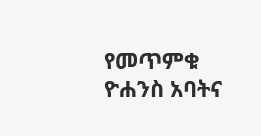የመጥምቁ ዮሐንስ አባትና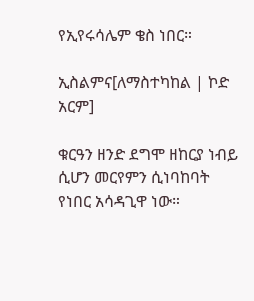የኢየሩሳሌም ቄስ ነበር።

ኢስልምና[ለማስተካከል | ኮድ አርም]

ቁርዓን ዘንድ ደግሞ ዘከርያ ነብይ ሲሆን መርየምን ሲነባከባት የነበር አሳዳጊዋ ነው።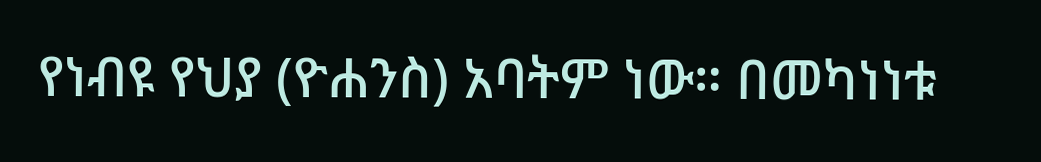የነብዩ የህያ (ዮሐንስ) አባትም ነው። በመካነነቱ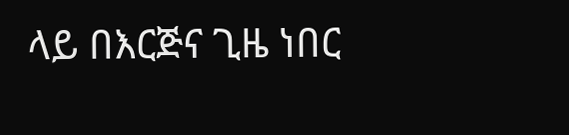ላይ በእርጅና ጊዜ ነበር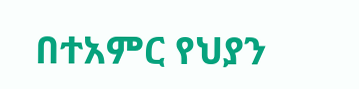በተአምር የህያን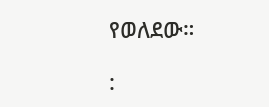የወለደው።

: